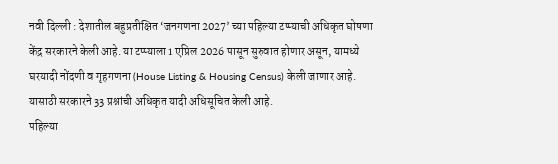नवी दिल्ली : देशातील बहुप्रतीक्षित ‘जनगणना 2027’ च्या पहिल्या टप्प्याची अधिकृत घोषणा केंद्र सरकारने केली आहे. या टप्प्याला 1 एप्रिल 2026 पासून सुरुवात होणार असून, यामध्ये घरयादी नोंदणी व गृहगणना (House Listing & Housing Census) केली जाणार आहे. यासाठी सरकारने 33 प्रश्नांची अधिकृत यादी अधिसूचित केली आहे.
पहिल्या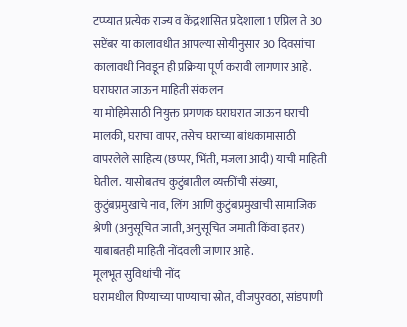टप्प्यात प्रत्येक राज्य व केंद्रशासित प्रदेशाला 1 एप्रिल ते 30 सप्टेंबर या कालावधीत आपल्या सोयीनुसार 30 दिवसांचा कालावधी निवडून ही प्रक्रिया पूर्ण करावी लागणार आहे.
घराघरात जाऊन माहिती संकलन
या मोहिमेसाठी नियुक्त प्रगणक घराघरात जाऊन घराची मालकी, घराचा वापर, तसेच घराच्या बांधकामासाठी वापरलेले साहित्य (छप्पर, भिंती, मजला आदी) याची माहिती घेतील. यासोबतच कुटुंबातील व्यक्तींची संख्या, कुटुंबप्रमुखाचे नाव, लिंग आणि कुटुंबप्रमुखाची सामाजिक श्रेणी (अनुसूचित जाती, अनुसूचित जमाती किंवा इतर) याबाबतही माहिती नोंदवली जाणार आहे.
मूलभूत सुविधांची नोंद
घरामधील पिण्याच्या पाण्याचा स्रोत, वीजपुरवठा, सांडपाणी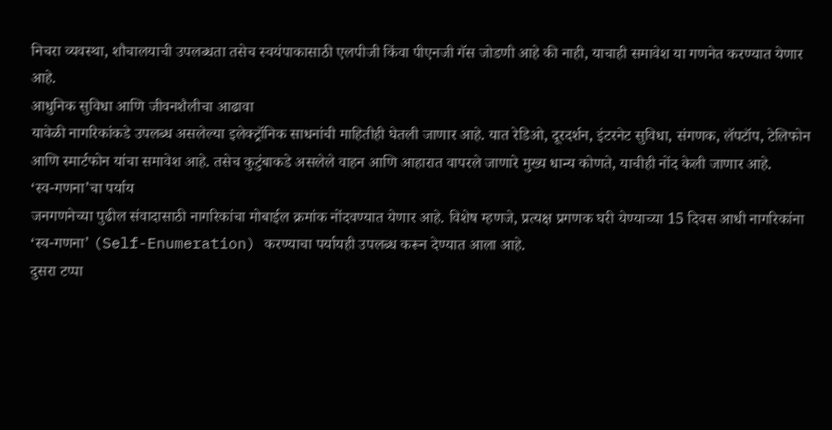निचरा व्यवस्था, शौचालयाची उपलब्धता तसेच स्वयंपाकासाठी एलपीजी किंवा पीएनजी गॅस जोडणी आहे की नाही, याचाही समावेश या गणनेत करण्यात येणार आहे.
आधुनिक सुविधा आणि जीवनशैलीचा आढावा
यावेळी नागरिकांकडे उपलब्ध असलेल्या इलेक्ट्रॉनिक साधनांची माहितीही घेतली जाणार आहे. यात रेडिओ, दूरदर्शन, इंटरनेट सुविधा, संगणक, लॅपटॉप, टेलिफोन आणि स्मार्टफोन यांचा समावेश आहे. तसेच कुटुंबाकडे असलेले वाहन आणि आहारात वापरले जाणारे मुख्य धान्य कोणते, याचीही नोंद केली जाणार आहे.
‘स्व-गणना’चा पर्याय
जनगणनेच्या पुढील संवादासाठी नागरिकांचा मोबाईल क्रमांक नोंदवण्यात येणार आहे. विशेष म्हणजे, प्रत्यक्ष प्रगणक घरी येण्याच्या 15 दिवस आधी नागरिकांना ‘स्व-गणना’ (Self-Enumeration) करण्याचा पर्यायही उपलब्ध करून देण्यात आला आहे.
दुसरा टप्पा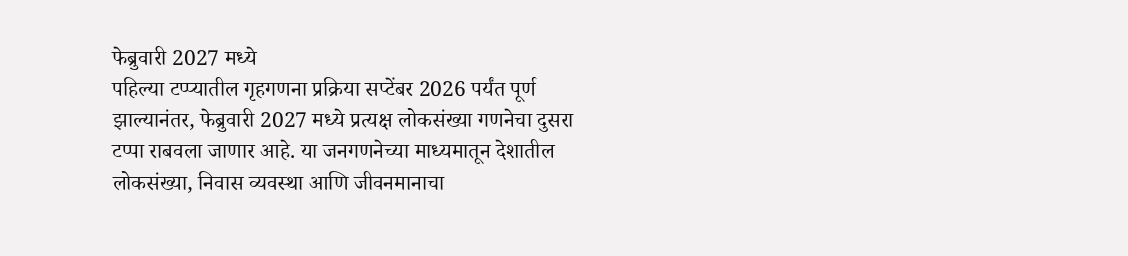फेब्रुवारी 2027 मध्ये
पहिल्या टप्प्यातील गृहगणना प्रक्रिया सप्टेंबर 2026 पर्यंत पूर्ण झाल्यानंतर, फेब्रुवारी 2027 मध्ये प्रत्यक्ष लोकसंख्या गणनेचा दुसरा टप्पा राबवला जाणार आहे. या जनगणनेच्या माध्यमातून देशातील लोकसंख्या, निवास व्यवस्था आणि जीवनमानाचा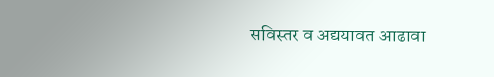सविस्तर व अद्ययावत आढावा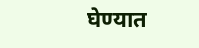घेण्यात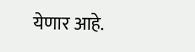येणार आहे.